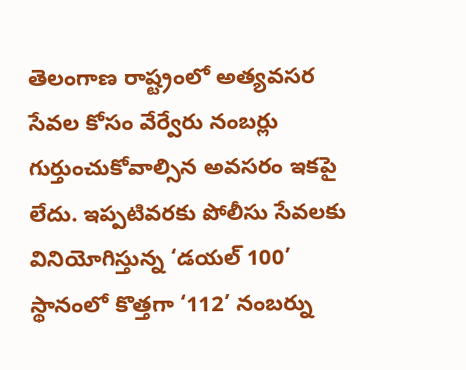తెలంగాణ రాష్ట్రంలో అత్యవసర సేవల కోసం వేర్వేరు నంబర్లు గుర్తుంచుకోవాల్సిన అవసరం ఇకపై లేదు. ఇప్పటివరకు పోలీసు సేవలకు వినియోగిస్తున్న ‘డయల్ 100’ స్థానంలో కొత్తగా ‘112’ నంబర్ను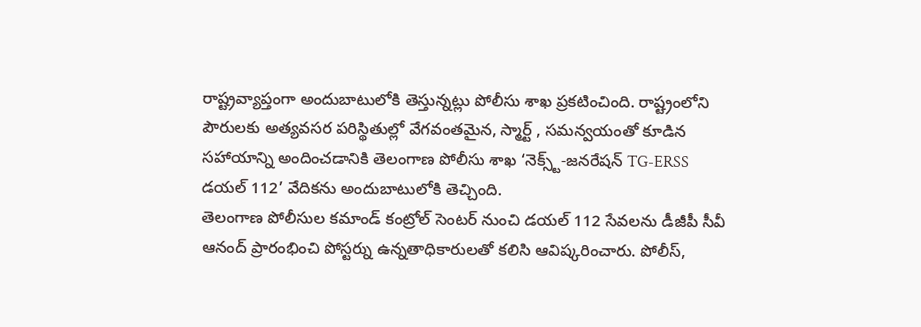రాష్ట్రవ్యాప్తంగా అందుబాటులోకి తెస్తున్నట్లు పోలీసు శాఖ ప్రకటించింది. రాష్ట్రంలోని పౌరులకు అత్యవసర పరిస్థితుల్లో వేగవంతమైన, స్మార్ట్ , సమన్వయంతో కూడిన సహాయాన్ని అందించడానికి తెలంగాణ పోలీసు శాఖ ‘నెక్స్ట్-జనరేషన్ TG-ERSS డయల్ 112’ వేదికను అందుబాటులోకి తెచ్చింది.
తెలంగాణ పోలీసుల కమాండ్ కంట్రోల్ సెంటర్ నుంచి డయల్ 112 సేవలను డీజీపీ సీవీ ఆనంద్ ప్రారంభించి పోస్టర్ను ఉన్నతాధికారులతో కలిసి ఆవిష్కరించారు. పోలీస్,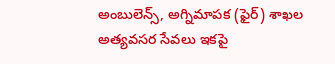అంబులెన్స్, అగ్నిమాపక (ఫైర్) శాఖల అత్యవసర సేవలు ఇకపై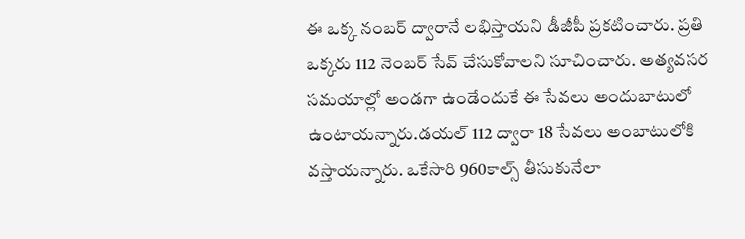ఈ ఒక్క నంబర్ ద్వారానే లభిస్తాయని డీజీపీ ప్రకటించారు. ప్రతి ఒక్కరు 112 నెంబర్ సేవ్ చేసుకోవాలని సూచించారు. అత్యవసర సమయాల్లో అండగా ఉండేందుకే ఈ సేవలు అందుబాటులో ఉంటాయన్నారు.డయల్ 112 ద్వారా 18 సేవలు అంబాటులోకి వస్తాయన్నారు. ఒకేసారి 960కాల్స్ తీసుకునేలా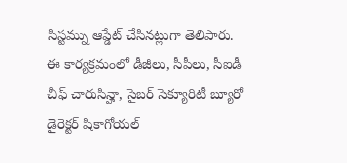సిస్టమ్ను ఆప్డేట్ చేసినట్లుగా తెలిపారు.
ఈ కార్యక్రమంలో డీజీలు, సీపీలు, సీఐడీ చీఫ్ చారుసిన్హా, సైబర్ సెక్యూరిటీ బ్యూరో డైరెక్టర్ షికాగోయల్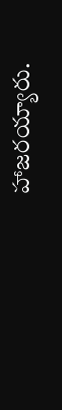హాజరయ్యారు.